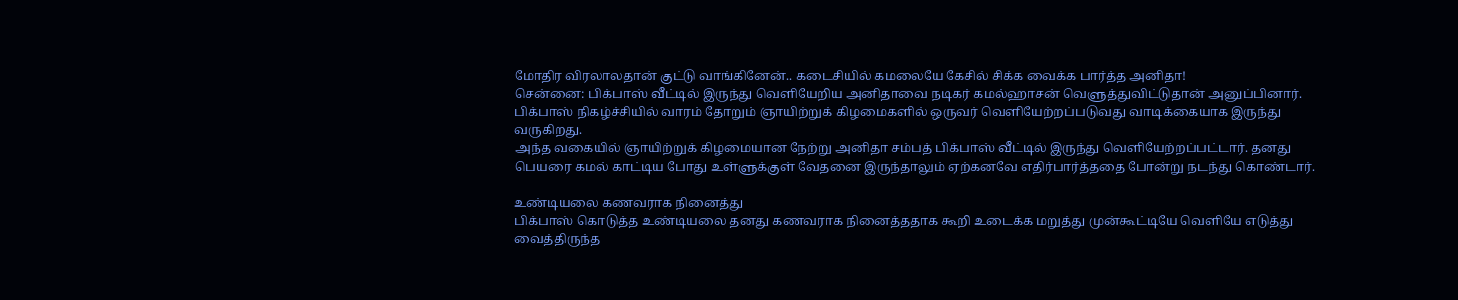மோதிர விரலாலதான் குட்டு வாங்கினேன்.. கடைசியில் கமலையே கேசில் சிக்க வைக்க பார்த்த அனிதா!
சென்னை: பிக்பாஸ் வீட்டில் இருந்து வெளியேறிய அனிதாவை நடிகர் கமல்ஹாசன் வெளுத்துவிட்டுதான் அனுப்பினார்.
பிக்பாஸ் நிகழ்ச்சியில் வாரம் தோறும் ஞாயிற்றுக் கிழமைகளில் ஒருவர் வெளியேற்றப்படுவது வாடிக்கையாக இருந்து வருகிறது.
அந்த வகையில் ஞாயிற்றுக் கிழமையான நேற்று அனிதா சம்பத் பிக்பாஸ் வீட்டில் இருந்து வெளியேற்றப்பட்டார். தனது பெயரை கமல் காட்டிய போது உள்ளுக்குள் வேதனை இருந்தாலும் ஏற்கனவே எதிர்பார்த்ததை போன்று நடந்து கொண்டார்.

உண்டியலை கணவராக நினைத்து
பிக்பாஸ் கொடுத்த உண்டியலை தனது கணவராக நினைத்ததாக கூறி உடைக்க மறுத்து முன்கூட்டியே வெளியே எடுத்து வைத்திருந்த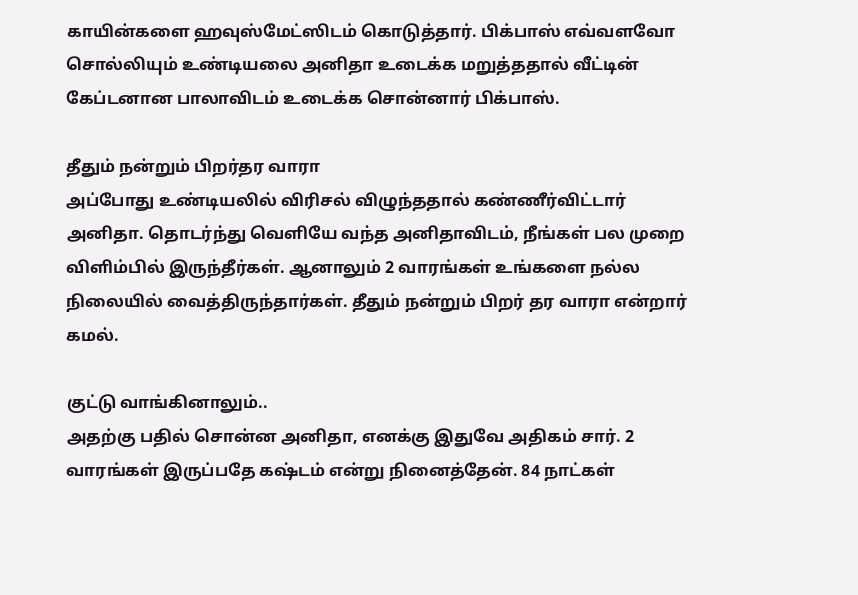காயின்களை ஹவுஸ்மேட்ஸிடம் கொடுத்தார். பிக்பாஸ் எவ்வளவோ சொல்லியும் உண்டியலை அனிதா உடைக்க மறுத்ததால் வீட்டின் கேப்டனான பாலாவிடம் உடைக்க சொன்னார் பிக்பாஸ்.

தீதும் நன்றும் பிறர்தர வாரா
அப்போது உண்டியலில் விரிசல் விழுந்ததால் கண்ணீர்விட்டார் அனிதா. தொடர்ந்து வெளியே வந்த அனிதாவிடம், நீங்கள் பல முறை விளிம்பில் இருந்தீர்கள். ஆனாலும் 2 வாரங்கள் உங்களை நல்ல நிலையில் வைத்திருந்தார்கள். தீதும் நன்றும் பிறர் தர வாரா என்றார் கமல்.

குட்டு வாங்கினாலும்..
அதற்கு பதில் சொன்ன அனிதா, எனக்கு இதுவே அதிகம் சார். 2 வாரங்கள் இருப்பதே கஷ்டம் என்று நினைத்தேன். 84 நாட்கள்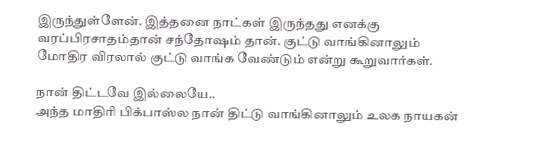இருந்துள்ளேன். இத்தனை நாட்கள் இருந்தது எனக்கு வரப்பிரசாதம்தான் சந்தோஷம் தான். குட்டு வாங்கினாலும் மோதிர விரலால் குட்டு வாங்க வேண்டும் என்று கூறுவார்கள்.

நான் திட்டவே இல்லையே..
அந்த மாதிரி பிக்பாஸ்ல நான் திட்டு வாங்கினாலும் உலக நாயகன்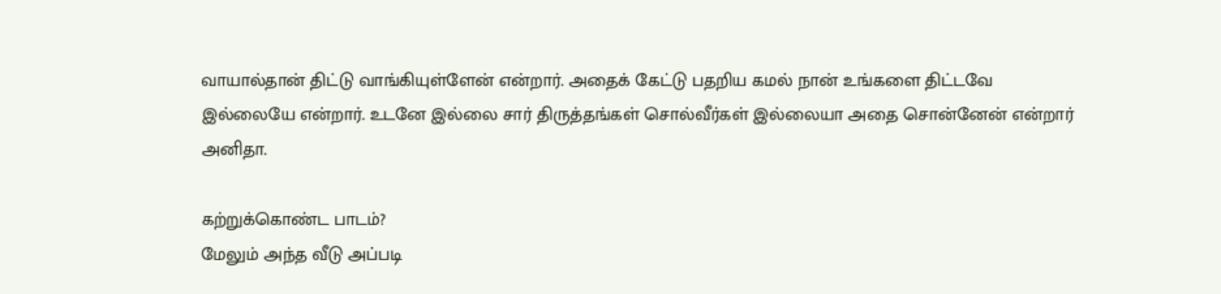வாயால்தான் திட்டு வாங்கியுள்ளேன் என்றார். அதைக் கேட்டு பதறிய கமல் நான் உங்களை திட்டவே இல்லையே என்றார். உடனே இல்லை சார் திருத்தங்கள் சொல்வீர்கள் இல்லையா அதை சொன்னேன் என்றார் அனிதா.

கற்றுக்கொண்ட பாடம்?
மேலும் அந்த வீடு அப்படி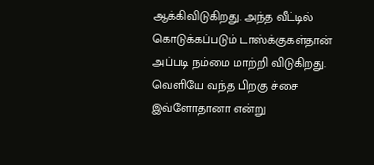ஆக்கிவிடுகிறது. அந்த வீட்டில் கொடுக்கப்படும் டாஸ்க்குகள்தான் அப்படி நம்மை மாற்றி விடுகிறது. வெளியே வந்த பிறகு ச்சை இவ்ளோதானா என்று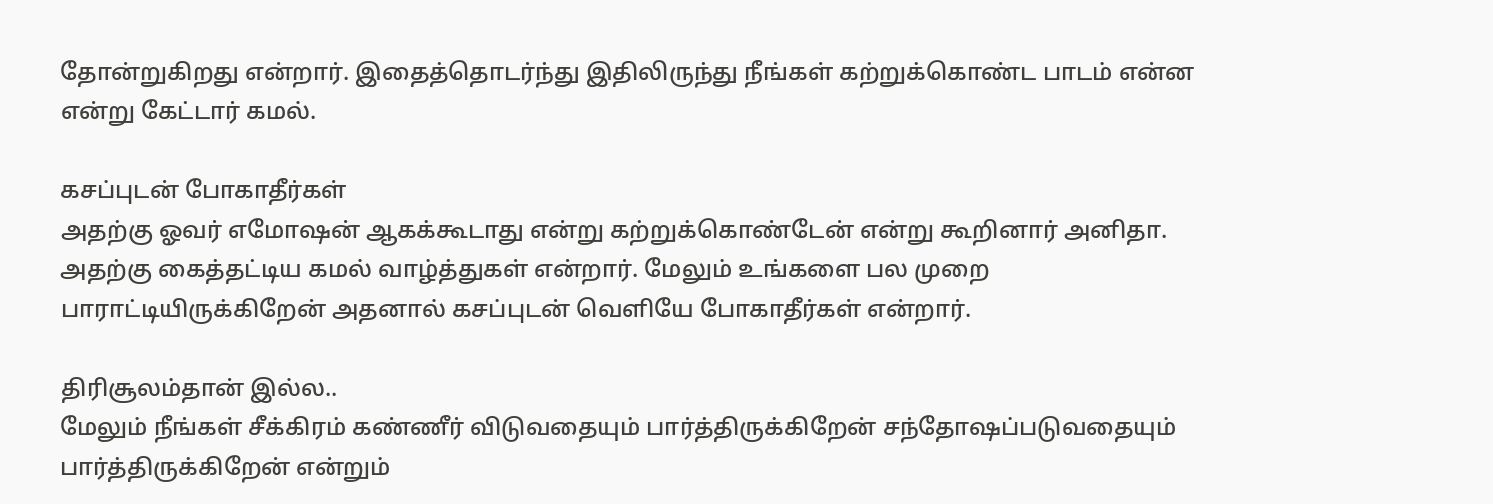தோன்றுகிறது என்றார். இதைத்தொடர்ந்து இதிலிருந்து நீங்கள் கற்றுக்கொண்ட பாடம் என்ன என்று கேட்டார் கமல்.

கசப்புடன் போகாதீர்கள்
அதற்கு ஓவர் எமோஷன் ஆகக்கூடாது என்று கற்றுக்கொண்டேன் என்று கூறினார் அனிதா. அதற்கு கைத்தட்டிய கமல் வாழ்த்துகள் என்றார். மேலும் உங்களை பல முறை பாராட்டியிருக்கிறேன் அதனால் கசப்புடன் வெளியே போகாதீர்கள் என்றார்.

திரிசூலம்தான் இல்ல..
மேலும் நீங்கள் சீக்கிரம் கண்ணீர் விடுவதையும் பார்த்திருக்கிறேன் சந்தோஷப்படுவதையும் பார்த்திருக்கிறேன் என்றும்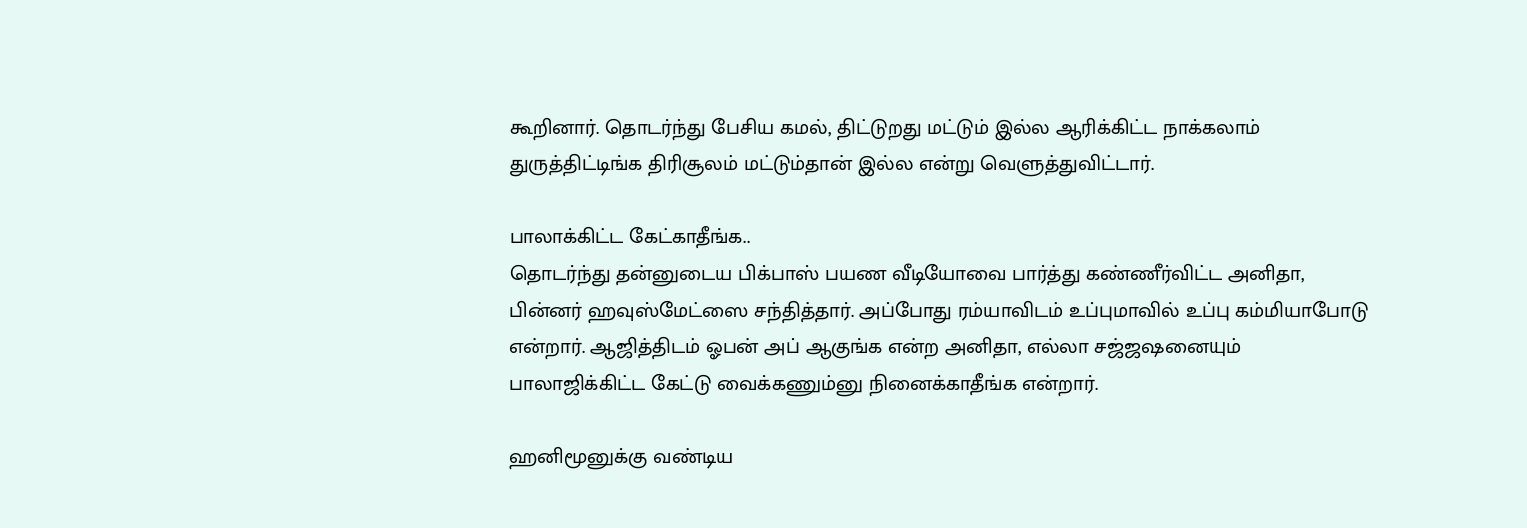கூறினார். தொடர்ந்து பேசிய கமல், திட்டுறது மட்டும் இல்ல ஆரிக்கிட்ட நாக்கலாம் துருத்திட்டிங்க திரிசூலம் மட்டும்தான் இல்ல என்று வெளுத்துவிட்டார்.

பாலாக்கிட்ட கேட்காதீங்க..
தொடர்ந்து தன்னுடைய பிக்பாஸ் பயண வீடியோவை பார்த்து கண்ணீர்விட்ட அனிதா, பின்னர் ஹவுஸ்மேட்ஸை சந்தித்தார். அப்போது ரம்யாவிடம் உப்புமாவில் உப்பு கம்மியாபோடு என்றார். ஆஜித்திடம் ஓபன் அப் ஆகுங்க என்ற அனிதா, எல்லா சஜ்ஜஷனையும் பாலாஜிக்கிட்ட கேட்டு வைக்கணும்னு நினைக்காதீங்க என்றார்.

ஹனிமூனுக்கு வண்டிய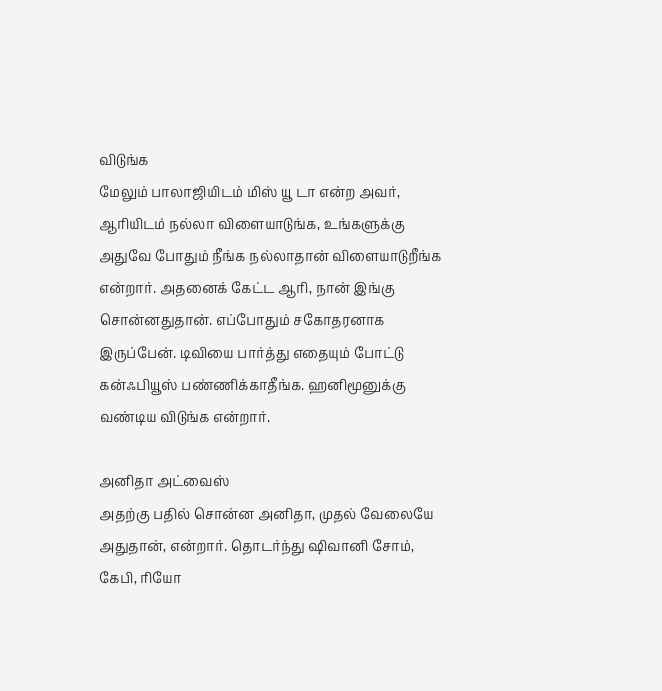விடுங்க
மேலும் பாலாஜியிடம் மிஸ் யூ டா என்ற அவர், ஆரியிடம் நல்லா விளையாடுங்க, உங்களுக்கு அதுவே போதும் நீங்க நல்லாதான் விளையாடுறீங்க என்றார். அதனைக் கேட்ட ஆரி, நான் இங்கு சொன்னதுதான். எப்போதும் சகோதரனாக இருப்பேன். டிவியை பார்த்து எதையும் போட்டு கன்ஃபியூஸ் பண்ணிக்காதீங்க. ஹனிமூனுக்கு வண்டிய விடுங்க என்றார்.

அனிதா அட்வைஸ்
அதற்கு பதில் சொன்ன அனிதா, முதல் வேலையே அதுதான், என்றார். தொடர்ந்து ஷிவானி சோம், கேபி, ரியோ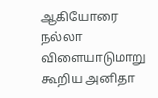ஆகியோரை நல்லா விளையாடுமாறு கூறிய அனிதா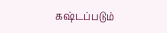கஷ்டப்படும்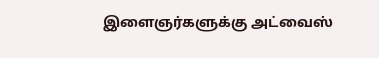இளைஞர்களுக்கு அட்வைஸ்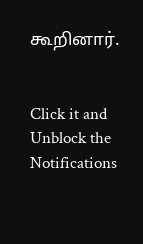கூறினார்.


Click it and Unblock the Notifications